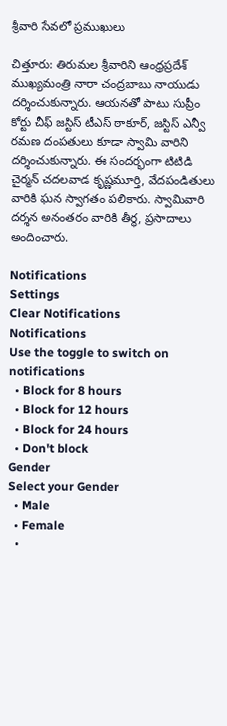శ్రీవారి సేవలో ప్రముఖులు

చిత్తూరు: తిరుమల శ్రీవారిని ఆంధ్రప్రదేశ్ ముఖ్యమంత్రి నారా చంద్రబాబు నాయుడు దర్శించుకున్నారు. ఆయనతో పాటు సుప్రీం కోర్టు చీఫ్ జస్టిస్ టీఎస్ ఠాకూర్, జస్టిస్ ఎన్వీ రమణ దంపతులు కూడా స్వామి వారిని దర్శించుకున్నారు. ఈ సందర్భంగా టిటిడి చైర్మన్ చదలవాడ కృష్ణమూర్తి, వేదపండితులు వారికి ఘన స్వాగతం పలికారు. స్వామివారి దర్శన అనంతరం వారికి తీర్థ, ప్రసాదాలు అందించారు.

Notifications
Settings
Clear Notifications
Notifications
Use the toggle to switch on notifications
  • Block for 8 hours
  • Block for 12 hours
  • Block for 24 hours
  • Don't block
Gender
Select your Gender
  • Male
  • Female
  •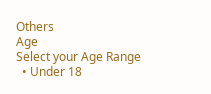Others
Age
Select your Age Range
  • Under 18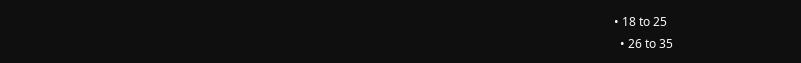• 18 to 25
  • 26 to 35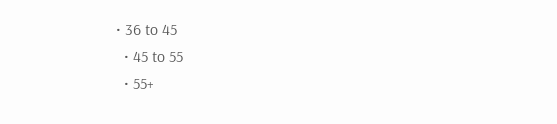• 36 to 45
  • 45 to 55
  • 55+